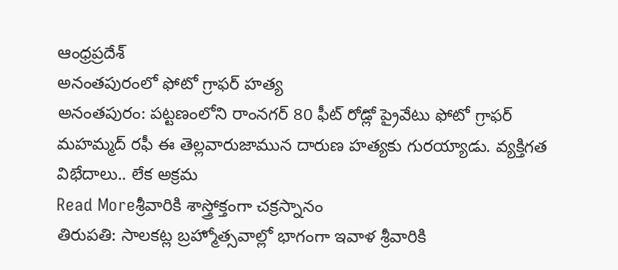ఆంధ్రప్రదేశ్
అనంతపురంలో ఫోటో గ్రాఫర్ హత్య
అనంతపురం: పట్టణంలోని రాంనగర్ 80 ఫీట్ రోడ్లో ప్రైవేటు ఫోటో గ్రాఫర్ మహమ్మద్ రఫీ ఈ తెల్లవారుజామున దారుణ హత్యకు గురయ్యాడు. వ్యక్తిగత విభేదాలు.. లేక అక్రమ
Read Moreశ్రీవారికి శాస్త్రోక్తంగా చక్రస్నానం
తిరుపతి: సాలకట్ల బ్రహ్మోత్సవాల్లో భాగంగా ఇవాళ శ్రీవారికి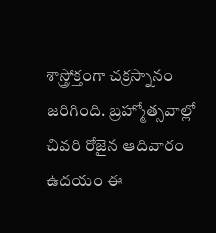శాస్త్రోక్తంగా చక్రస్నానం జరిగింది. బ్రహ్మోత్సవాల్లో చివరి రోజైన ఆదివారం ఉదయం ఈ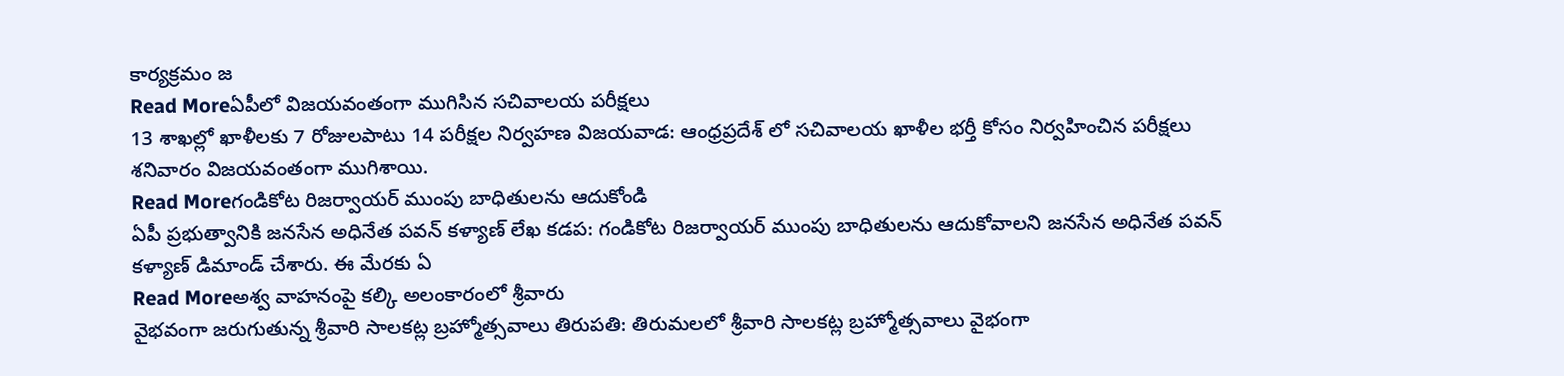కార్యక్రమం జ
Read Moreఏపీలో విజయవంతంగా ముగిసిన సచివాలయ పరీక్షలు
13 శాఖల్లో ఖాళీలకు 7 రోజులపాటు 14 పరీక్షల నిర్వహణ విజయవాడ: ఆంధ్రప్రదేశ్ లో సచివాలయ ఖాళీల భర్తీ కోసం నిర్వహించిన పరీక్షలు శనివారం విజయవంతంగా ముగిశాయి.
Read Moreగండికోట రిజర్వాయర్ ముంపు బాధితులను ఆదుకోండి
ఏపీ ప్రభుత్వానికి జనసేన అధినేత పవన్ కళ్యాణ్ లేఖ కడప: గండికోట రిజర్వాయర్ ముంపు బాధితులను ఆదుకోవాలని జనసేన అధినేత పవన్ కళ్యాణ్ డిమాండ్ చేశారు. ఈ మేరకు ఏ
Read Moreఅశ్వ వాహనంపై కల్కి అలంకారంలో శ్రీవారు
వైభవంగా జరుగుతున్న శ్రీవారి సాలకట్ల బ్రహ్మోత్సవాలు తిరుపతి: తిరుమలలో శ్రీవారి సాలకట్ల బ్రహ్మోత్సవాలు వైభంగా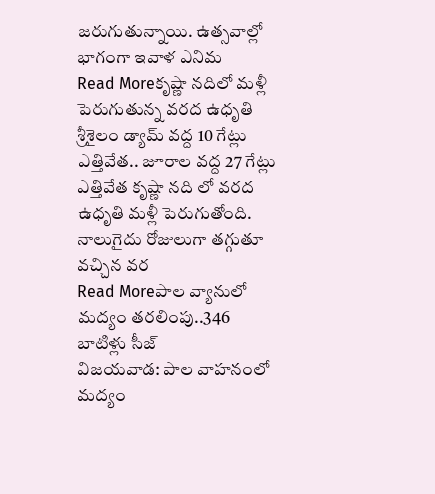జరుగుతున్నాయి. ఉత్సవాల్లో భాగంగా ఇవాళ ఎనిమ
Read Moreకృష్ణా నదిలో మళ్లీ పెరుగుతున్న వరద ఉధృతి
శ్రీశైలం డ్యామ్ వద్ద 10 గేట్లు ఎత్తివేత.. జూరాల వద్ద 27 గేట్లు ఎత్తివేత కృష్ణా నది లో వరద ఉధృతి మళ్లీ పెరుగుతోంది. నాలుగైదు రోజులుగా తగ్గుతూ వచ్చిన వర
Read Moreపాల వ్యానులో మద్యం తరలింపు..346 బాటిళ్లు సీజ్
విజయవాడ: పాల వాహనంలో మద్యం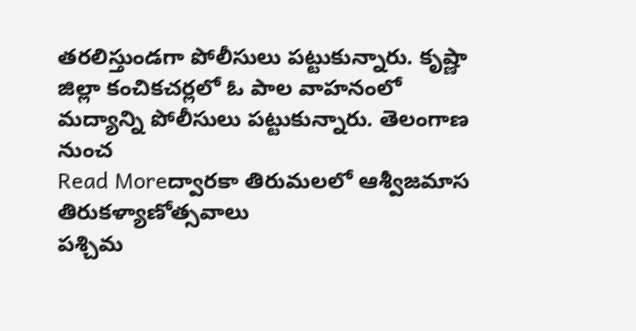తరలిస్తుండగా పోలీసులు పట్టుకున్నారు. కృష్ణా జిల్లా కంచికచర్లలో ఓ పాల వాహనంలో మద్యాన్ని పోలీసులు పట్టుకున్నారు. తెలంగాణ నుంచ
Read Moreద్వారకా తిరుమలలో ఆశ్వీజమాస తిరుకళ్యాణోత్సవాలు
పశ్చిమ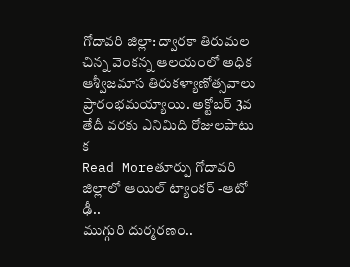గోదావరి జిల్లా: ద్వారకా తిరుమల చిన్న వెంకన్న ఆలయంలో అధిక ఆశ్వీజమాస తిరుకళ్యాణోత్సవాలు ప్రారంభమయ్యాయి. అక్టోబర్ 3వ తేదీ వరకు ఎనిమిది రోజులపాటు క
Read Moreతూర్పు గోదావరి జిల్లాలో ఆయిల్ ట్యాంకర్ -ఆటో ఢీ..
ముగ్గురి దుర్మరణం..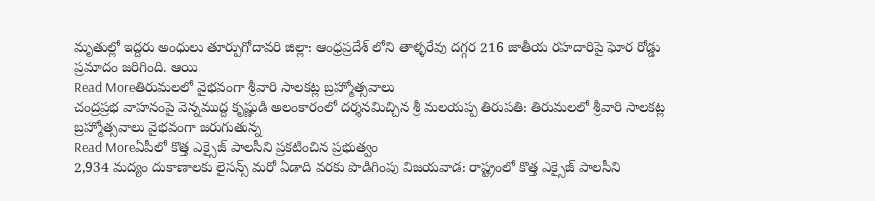మృతుల్లో ఇద్దరు అంధులు తూర్పుగోదావరి జిల్లా: ఆంధ్రప్రదేశ్ లోని తాళ్ళరేవు దగ్గర 216 జాతీయ రహదారిపై ఘోర రోడ్డు ప్రమాదం జరిగింది. ఆయి
Read Moreతిరుమలలో వైభవంగా శ్రీవారి సాలకట్ల బ్రహ్మోత్సవాలు
చంద్రప్రభ వాహనంపై వెన్నముద్ద కృష్ణుడి అలంకారంలో దర్శనమిచ్చిన శ్రీ మలయప్ప తిరుపతి: తిరుమలలో శ్రీవారి సాలకట్ల బ్రహ్మోత్సవాలు వైభవంగా జరుగుతున్న
Read Moreఏపీలో కొత్త ఎక్సైజ్ పాలసీని ప్రకటించిన ప్రభుత్వం
2,934 మద్యం దుకాణాలకు లైసన్స్ మరో ఏడాది వరకు పొడిగింపు విజయవాడ: రాష్ట్రంలో కొత్త ఎక్సైజ్ పాలసీని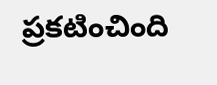ప్రకటించింది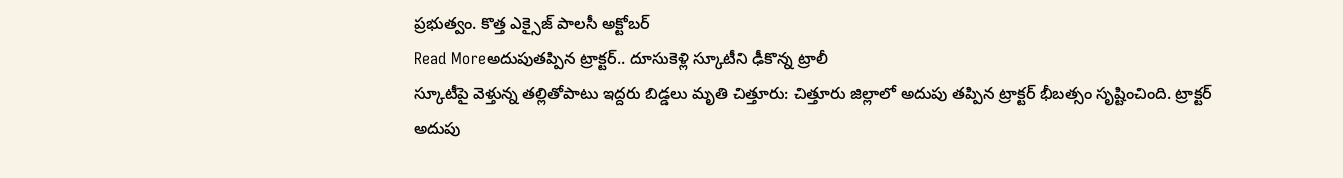ప్రభుత్వం. కొత్త ఎక్సైజ్ పాలసీ అక్టోబర్
Read Moreఅదుపుతప్పిన ట్రాక్టర్.. దూసుకెళ్లి స్కూటీని ఢీకొన్న ట్రాలీ
స్కూటీపై వెళ్తున్న తల్లితోపాటు ఇద్దరు బిడ్డలు మృతి చిత్తూరు: చిత్తూరు జిల్లాలో అదుపు తప్పిన ట్రాక్టర్ భీబత్సం సృష్టించింది. ట్రాక్టర్ అదుపు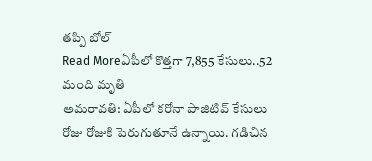తప్పి బోల్
Read Moreఏపీలో కొత్తగా 7,855 కేసులు..52 మంది మృతి
అమరావతి: ఏపీలో కరోనా పాజిటివ్ కేసులు రోజు రోజుకి పెరుగుతూనే ఉన్నాయి. గడిచిన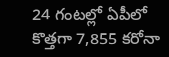24 గంటల్లో ఏపీలో కొత్తగా 7,855 కరోనా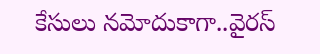కేసులు నమోదుకాగా..వైరస్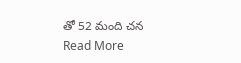తో 52 మంది చన
Read More